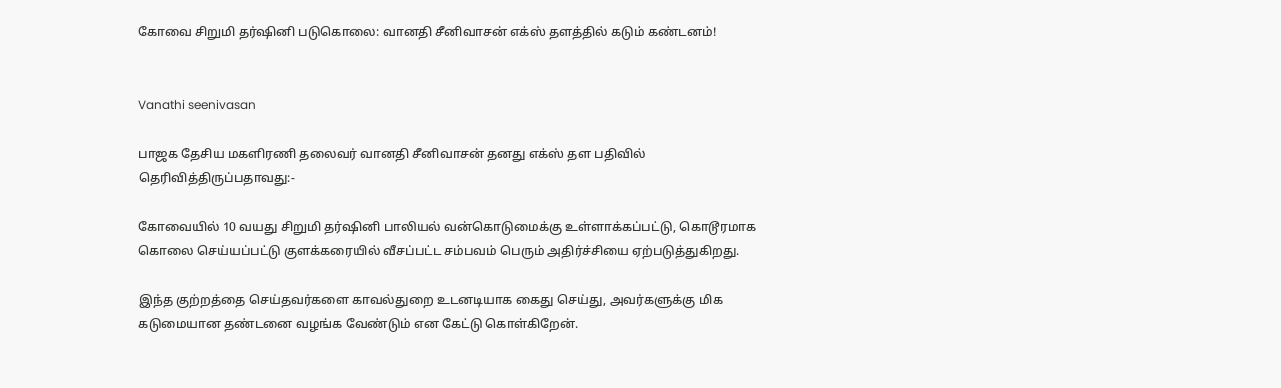கோவை சிறுமி தர்ஷினி படுகொலை: வானதி சீனிவாசன் எக்ஸ் தளத்தில் கடும் கண்டனம்!


Vanathi seenivasan

பாஜக தேசிய மகளிரணி தலைவர் வானதி சீனிவாசன் தனது எக்ஸ் தள பதிவில் தெரிவித்திருப்பதாவது:-

கோவையில் 10 வயது சிறுமி தர்ஷினி பாலியல் வன்கொடுமைக்கு உள்ளாக்கப்பட்டு, கொடூரமாக கொலை செய்யப்பட்டு குளக்கரையில் வீசப்பட்ட சம்பவம் பெரும் அதிர்ச்சியை ஏற்படுத்துகிறது.

இந்த குற்றத்தை செய்தவர்களை காவல்துறை உடனடியாக கைது செய்து, அவர்களுக்கு மிக கடுமையான தண்டனை வழங்க வேண்டும் என கேட்டு கொள்கிறேன்.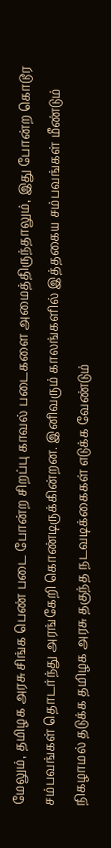மேலும், தமிழக அரசு சிங்க பெண் படை போன்ற சிறப்பு காவல் படைகளை அமைத்திருந்தாலும், இது போன்ற கொடூர சம்பவங்கள் தொடர்ந்து அரங்கேறி கொண்டிருக்கின்றன. இனிவரும் காலங்களில் இத்தகைய சம்பவங்கள் மீண்டும் நிகழாமல் தடுக்க தமிழக அரசு தகுந்த நடவடிக்கைகள் எடுக்க வேண்டும்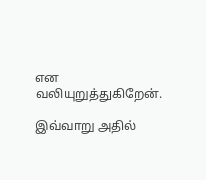என வலியுறுத்துகிறேன்.

இவ்வாறு அதில்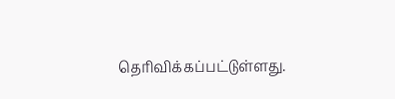தெரிவிக்கப்பட்டுள்ளது.